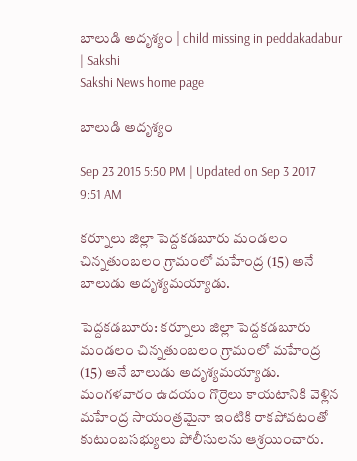బాలుడి అదృశ్యం | child missing in peddakadabur | Sakshi
Sakshi News home page

బాలుడి అదృశ్యం

Sep 23 2015 5:50 PM | Updated on Sep 3 2017 9:51 AM

కర్నూలు జిల్లా పెద్దకడబూరు మండలం చిన్నతుంబలం గ్రామంలో మహేంద్ర (15) అనే బాలుడు అదృశ్యమయ్యాడు.

పెద్దకడబూరు: కర్నూలు జిల్లా పెద్దకడబూరు మండలం చిన్నతుంబలం గ్రామంలో మహేంద్ర (15) అనే బాలుడు అదృశ్యమయ్యాడు. మంగళవారం ఉదయం గొర్రెలు కాయటానికి వెళ్లిన మహేంద్ర సాయంత్రమైనా ఇంటికి రాకపోవటంతో కుటుంబసభ్యులు పోలీసులను ఆశ్రయించారు.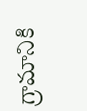గ్రామానికి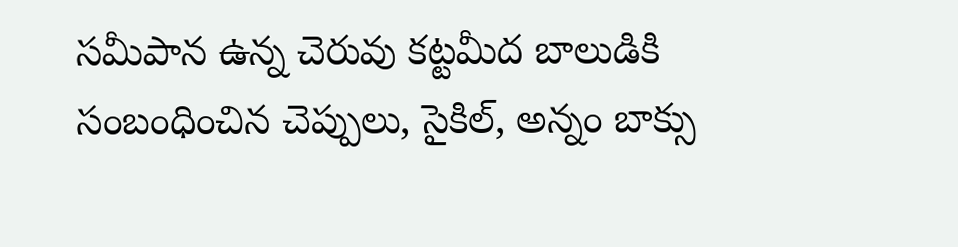సమీపాన ఉన్న చెరువు కట్టమీద బాలుడికి సంబంధించిన చెప్పులు, సైకిల్, అన్నం బాక్సు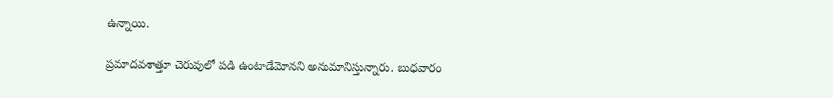ఉన్నాయి.

ప్రమాదవశాత్తూ చెరువులో పడి ఉంటాడేమోనని అనుమానిస్తున్నారు. బుధవారం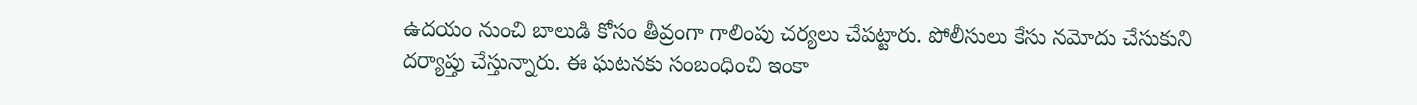ఉదయం నుంచి బాలుడి కోసం తీవ్రంగా గాలింపు చర్యలు చేపట్టారు. పోలీసులు కేసు నమోదు చేసుకుని దర్యాప్తు చేస్తున్నారు. ఈ ఘటనకు సంబంధించి ఇంకా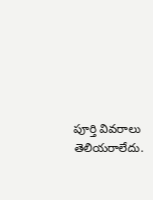పూర్తి వివరాలు తెలియరాలేదు.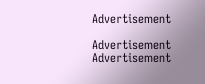Advertisement

Advertisement
Advertisement